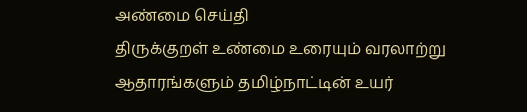அண்மை செய்தி
திருக்குறள் உண்மை உரையும் வரலாற்று ஆதாரங்களும் தமிழ்நாட்டின் உயர்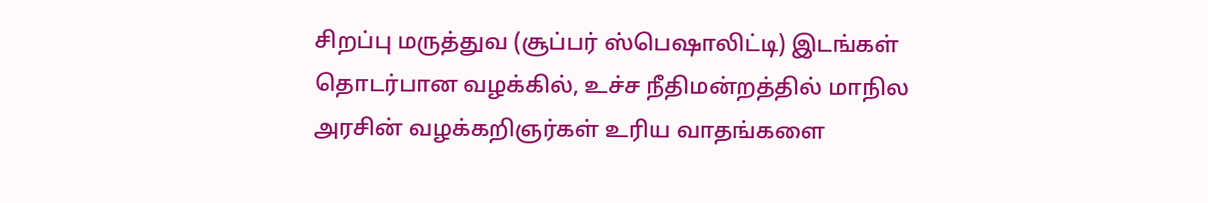சிறப்பு மருத்துவ (சூப்பர் ஸ்பெஷாலிட்டி) இடங்கள் தொடர்பான வழக்கில், உச்ச நீதிமன்றத்தில் மாநில அரசின் வழக்கறிஞர்கள் உரிய வாதங்களை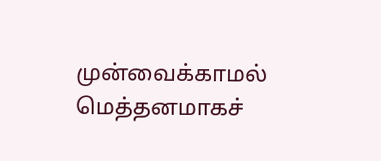முன்வைக்காமல் மெத்தனமாகச்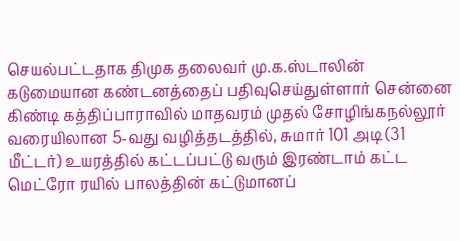செயல்பட்டதாக திமுக தலைவர் மு.க.ஸ்டாலின் கடுமையான கண்டனத்தைப் பதிவுசெய்துள்ளார் சென்னை கிண்டி கத்திப்பாராவில் மாதவரம் முதல் சோழிங்கநல்லூர் வரையிலான 5-வது வழித்தடத்தில், சுமார் 101 அடி (31 மீட்டர்) உயரத்தில் கட்டப்பட்டு வரும் இரண்டாம் கட்ட மெட்ரோ ரயில் பாலத்தின் கட்டுமானப்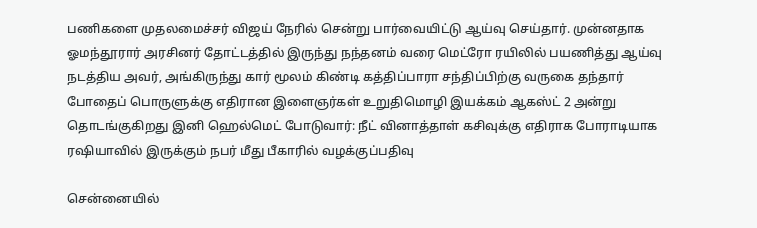பணிகளை முதலமைச்சர் விஜய் நேரில் சென்று பார்வையிட்டு ஆய்வு செய்தார். முன்னதாக ஓமந்தூரார் அரசினர் தோட்டத்தில் இருந்து நந்தனம் வரை மெட்ரோ ரயிலில் பயணித்து ஆய்வு நடத்திய அவர், அங்கிருந்து கார் மூலம் கிண்டி கத்திப்பாரா சந்திப்பிற்கு வருகை தந்தார் போதைப் பொருளுக்கு எதிரான இளைஞர்கள் உறுதிமொழி இயக்கம் ஆகஸ்ட் 2 அன்று தொடங்குகிறது இனி ஹெல்மெட் போடுவார்: நீட் வினாத்தாள் கசிவுக்கு எதிராக போராடியாக ரஷியாவில் இருக்கும் நபர் மீது பீகாரில் வழக்குப்பதிவு

சென்னையில்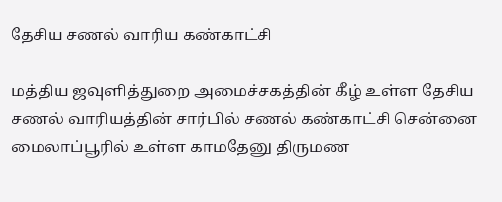தேசிய சணல் வாரிய கண்காட்சி

மத்திய ஜவுளித்துறை அமைச்சகத்தின் கீழ் உள்ள தேசிய சணல் வாரியத்தின் சார்பில் சணல் கண்காட்சி சென்னை மைலாப்பூரில் உள்ள காமதேனு திருமண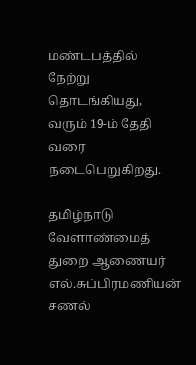மண்டபத்தில் நேற்று தொடங்கியது, வரும் 19-ம் தேதி வரை நடைபெறுகிறது.

தமிழ்நாடு வேளாண்மைத் துறை ஆணையர் எல்.சுப்பிரமணியன் சணல்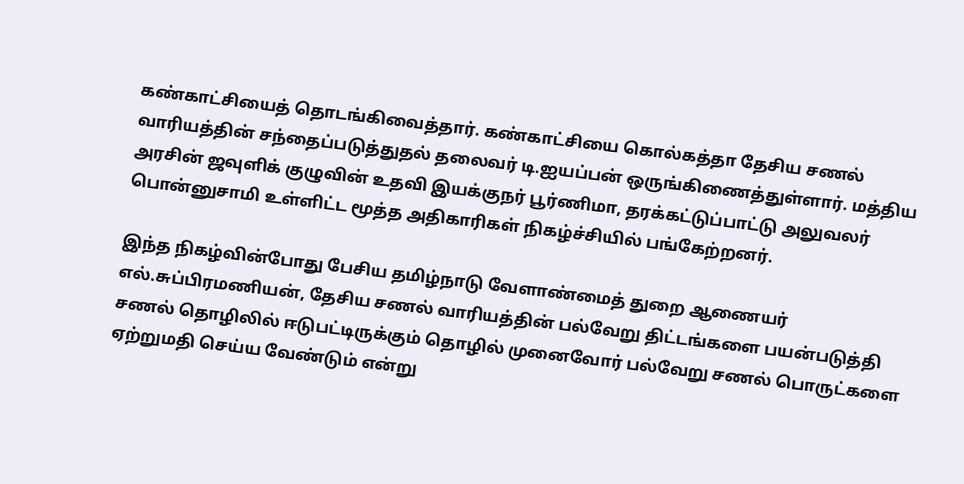கண்காட்சியைத் தொடங்கிவைத்தார். கண்காட்சியை கொல்கத்தா தேசிய சணல் வாரியத்தின் சந்தைப்படுத்துதல் தலைவர் டி.ஐயப்பன் ஒருங்கிணைத்துள்ளார். மத்திய அரசின் ஜவுளிக் குழுவின் உதவி இயக்குநர் பூர்ணிமா, தரக்கட்டுப்பாட்டு அலுவலர் பொன்னுசாமி உள்ளிட்ட மூத்த அதிகாரிகள் நிகழ்ச்சியில் பங்கேற்றனர்.

இந்த நிகழ்வின்போது பேசிய தமிழ்நாடு வேளாண்மைத் துறை ஆணையர் எல்.சுப்பிரமணியன், தேசிய சணல் வாரியத்தின் பல்வேறு திட்டங்களை பயன்படுத்தி சணல் தொழிலில் ஈடுபட்டிருக்கும் தொழில் முனைவோர் பல்வேறு சணல் பொருட்களை ஏற்றுமதி செய்ய வேண்டும் என்று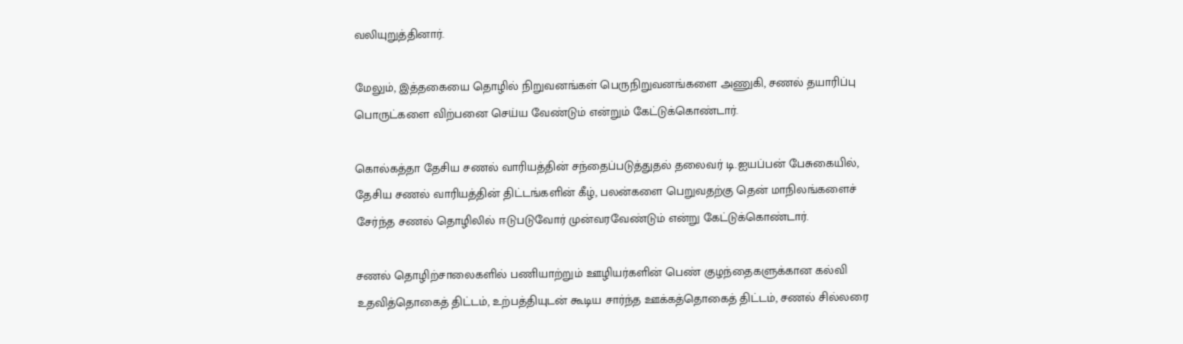வலியுறுத்தினார்.

மேலும், இத்தகையை தொழில் நிறுவனங்கள் பெருநிறுவனங்களை அணுகி, சணல் தயாரிப்பு பொருட்களை விற்பனை செய்ய வேண்டும் என்றும் கேட்டுக்கொண்டார்.

கொல்கத்தா தேசிய சணல் வாரியத்தின் சந்தைப்படுத்துதல் தலைவர் டி.ஐயப்பன் பேசுகையில், தேசிய சணல் வாரியத்தின் திட்டங்களின் கீழ், பலன்களை பெறுவதற்கு தென் மாநிலங்களைச் சேர்ந்த சணல் தொழிலில் ஈடுபடுவோர் முன்வரவேண்டும் என்று கேட்டுக்கொண்டார்.

சணல் தொழிற்சாலைகளில் பணியாற்றும் ஊழியர்களின் பெண் குழந்தைகளுக்கான கல்வி உதவித்தொகைத் திட்டம், உற்பத்தியுடன் கூடிய சார்ந்த ஊக்கத்தொகைத் திட்டம், சணல் சில்லரை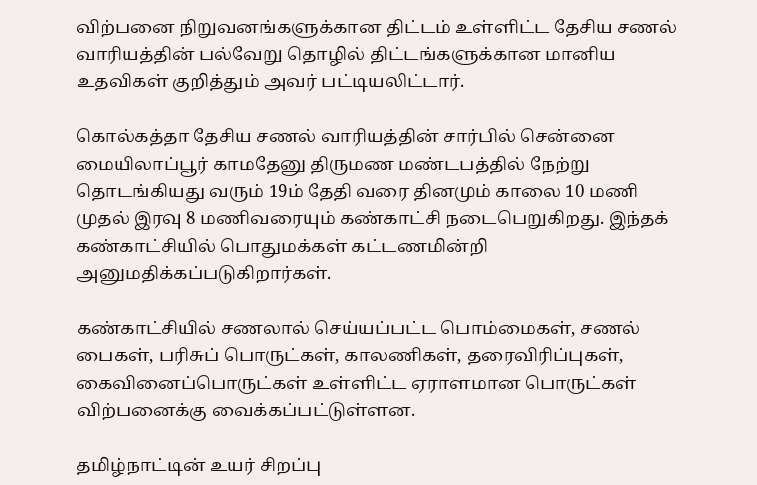விற்பனை நிறுவனங்களுக்கான திட்டம் உள்ளிட்ட தேசிய சணல் வாரியத்தின் பல்வேறு தொழில் திட்டங்களுக்கான மானிய உதவிகள் குறித்தும் அவர் பட்டியலிட்டார்.

கொல்கத்தா தேசிய சணல் வாரியத்தின் சார்பில் சென்னை மையிலாப்பூர் காமதேனு திருமண மண்டபத்தில் நேற்று தொடங்கியது வரும் 19ம் தேதி வரை தினமும் காலை 10 மணி முதல் இரவு 8 மணிவரையும் கண்காட்சி நடைபெறுகிறது. இந்தக் கண்காட்சியில் பொதுமக்கள் கட்டணமின்றி அனுமதிக்கப்படுகிறார்கள்.

கண்காட்சியில் சணலால் செய்யப்பட்ட பொம்மைகள், சணல் பைகள், பரிசுப் பொருட்கள், காலணிகள், தரைவிரிப்புகள், கைவினைப்பொருட்கள் உள்ளிட்ட ஏராளமான பொருட்கள் விற்பனைக்கு வைக்கப்பட்டுள்ளன.

தமிழ்நாட்டின் உயர் சிறப்பு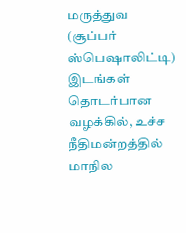மருத்துவ (சூப்பர் ஸ்பெஷாலிட்டி) இடங்கள் தொடர்பான வழக்கில், உச்ச நீதிமன்றத்தில் மாநில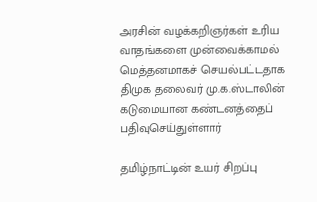அரசின் வழக்கறிஞர்கள் உரிய வாதங்களை முன்வைக்காமல் மெத்தனமாகச் செயல்பட்டதாக திமுக தலைவர் மு.க.ஸ்டாலின் கடுமையான கண்டனத்தைப் பதிவுசெய்துள்ளார்

தமிழ்நாட்டின் உயர் சிறப்பு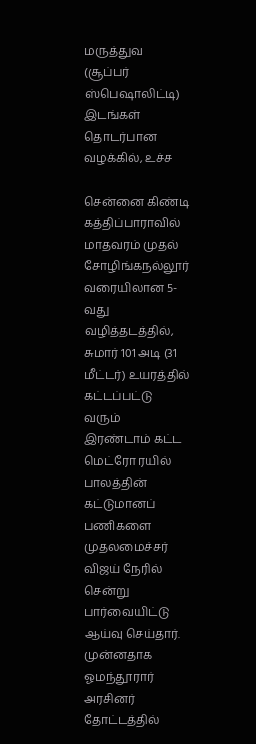மருத்துவ (சூப்பர் ஸ்பெஷாலிட்டி) இடங்கள் தொடர்பான வழக்கில், உச்ச

சென்னை கிண்டி கத்திப்பாராவில் மாதவரம் முதல் சோழிங்கநல்லூர் வரையிலான 5-வது வழித்தடத்தில், சுமார் 101 அடி (31 மீட்டர்) உயரத்தில் கட்டப்பட்டு வரும் இரண்டாம் கட்ட மெட்ரோ ரயில் பாலத்தின் கட்டுமானப் பணிகளை முதலமைச்சர் விஜய் நேரில் சென்று பார்வையிட்டு ஆய்வு செய்தார். முன்னதாக ஓமந்தூரார் அரசினர் தோட்டத்தில்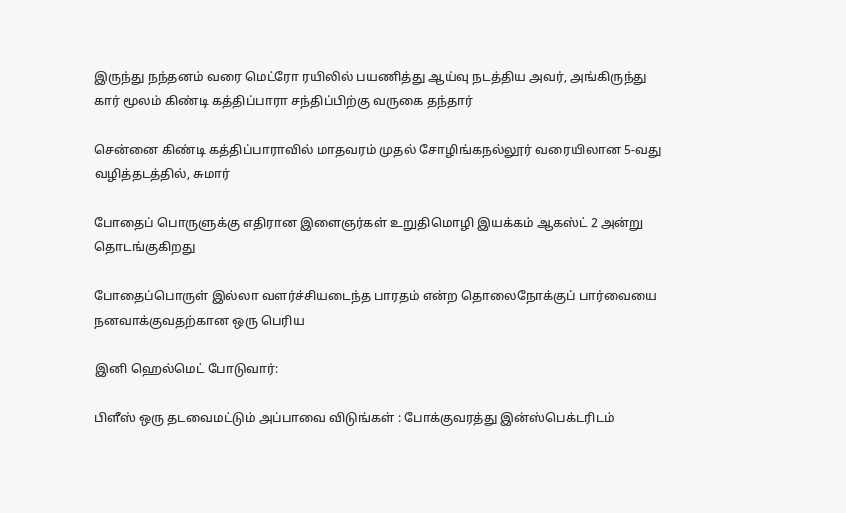இருந்து நந்தனம் வரை மெட்ரோ ரயிலில் பயணித்து ஆய்வு நடத்திய அவர், அங்கிருந்து கார் மூலம் கிண்டி கத்திப்பாரா சந்திப்பிற்கு வருகை தந்தார்

சென்னை கிண்டி கத்திப்பாராவில் மாதவரம் முதல் சோழிங்கநல்லூர் வரையிலான 5-வது வழித்தடத்தில், சுமார்

போதைப் பொருளுக்கு எதிரான இளைஞர்கள் உறுதிமொழி இயக்கம் ஆகஸ்ட் 2 அன்று தொடங்குகிறது

போதைப்பொருள் இல்லா வளர்ச்சியடைந்த பாரதம் என்ற தொலைநோக்குப் பார்வையை நனவாக்குவதற்கான ஒரு பெரிய

இனி ஹெல்மெட் போடுவார்:

பிளீஸ் ஒரு தடவைமட்டும் அப்பாவை விடுங்கள் : போக்குவரத்து இன்ஸ்பெக்டரிடம்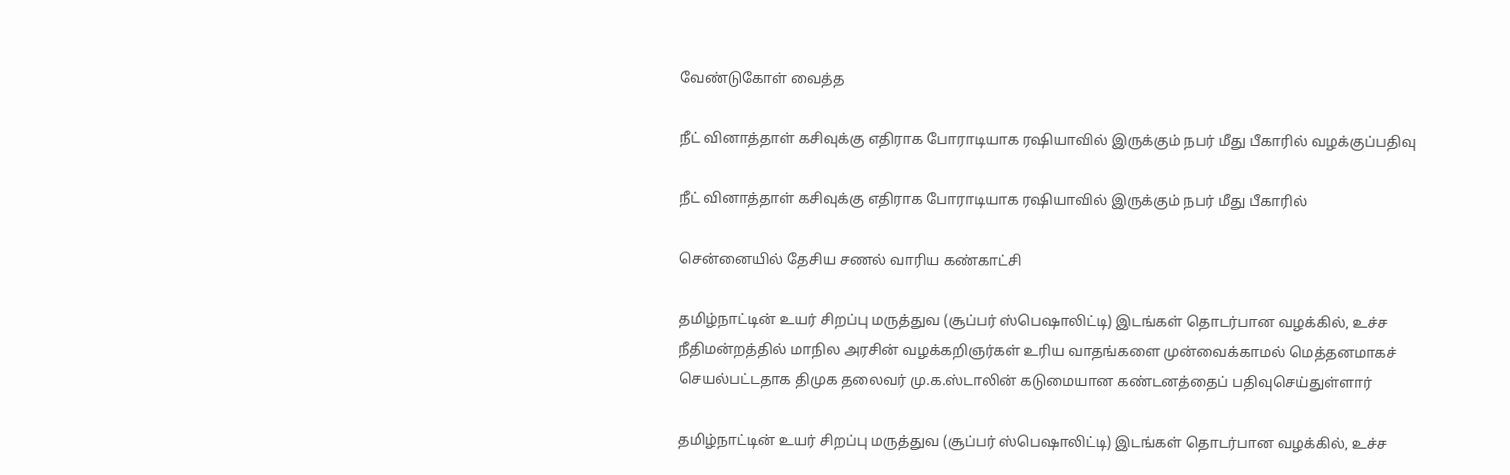வேண்டுகோள் வைத்த

நீட் வினாத்தாள் கசிவுக்கு எதிராக போராடியாக ரஷியாவில் இருக்கும் நபர் மீது பீகாரில் வழக்குப்பதிவு

நீட் வினாத்தாள் கசிவுக்கு எதிராக போராடியாக ரஷியாவில் இருக்கும் நபர் மீது பீகாரில்

சென்னையில் தேசிய சணல் வாரிய கண்காட்சி

தமிழ்நாட்டின் உயர் சிறப்பு மருத்துவ (சூப்பர் ஸ்பெஷாலிட்டி) இடங்கள் தொடர்பான வழக்கில், உச்ச நீதிமன்றத்தில் மாநில அரசின் வழக்கறிஞர்கள் உரிய வாதங்களை முன்வைக்காமல் மெத்தனமாகச் செயல்பட்டதாக திமுக தலைவர் மு.க.ஸ்டாலின் கடுமையான கண்டனத்தைப் பதிவுசெய்துள்ளார்

தமிழ்நாட்டின் உயர் சிறப்பு மருத்துவ (சூப்பர் ஸ்பெஷாலிட்டி) இடங்கள் தொடர்பான வழக்கில், உச்ச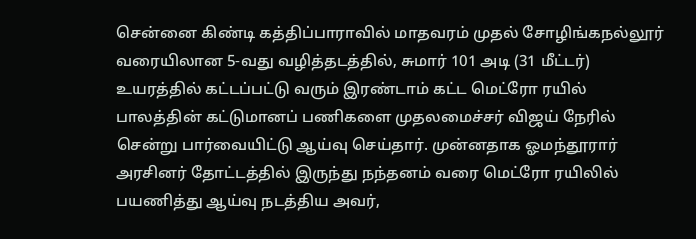சென்னை கிண்டி கத்திப்பாராவில் மாதவரம் முதல் சோழிங்கநல்லூர் வரையிலான 5-வது வழித்தடத்தில், சுமார் 101 அடி (31 மீட்டர்) உயரத்தில் கட்டப்பட்டு வரும் இரண்டாம் கட்ட மெட்ரோ ரயில் பாலத்தின் கட்டுமானப் பணிகளை முதலமைச்சர் விஜய் நேரில் சென்று பார்வையிட்டு ஆய்வு செய்தார். முன்னதாக ஓமந்தூரார் அரசினர் தோட்டத்தில் இருந்து நந்தனம் வரை மெட்ரோ ரயிலில் பயணித்து ஆய்வு நடத்திய அவர்,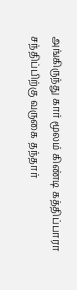அங்கிருந்து கார் மூலம் கிண்டி கத்திப்பாரா சந்திப்பிற்கு வருகை தந்தார்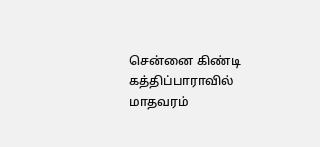சென்னை கிண்டி கத்திப்பாராவில் மாதவரம்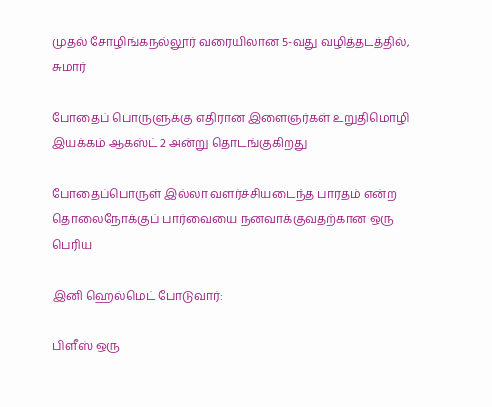முதல் சோழிங்கநல்லூர் வரையிலான 5-வது வழித்தடத்தில், சுமார்

போதைப் பொருளுக்கு எதிரான இளைஞர்கள் உறுதிமொழி இயக்கம் ஆகஸ்ட் 2 அன்று தொடங்குகிறது

போதைப்பொருள் இல்லா வளர்ச்சியடைந்த பாரதம் என்ற தொலைநோக்குப் பார்வையை நனவாக்குவதற்கான ஒரு பெரிய

இனி ஹெல்மெட் போடுவார்:

பிளீஸ் ஒரு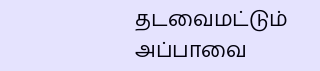தடவைமட்டும் அப்பாவை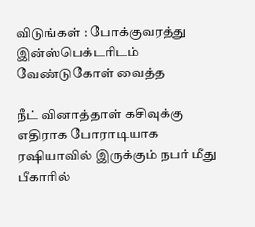விடுங்கள் : போக்குவரத்து இன்ஸ்பெக்டரிடம் வேண்டுகோள் வைத்த

நீட் வினாத்தாள் கசிவுக்கு எதிராக போராடியாக ரஷியாவில் இருக்கும் நபர் மீது பீகாரில்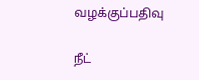வழக்குப்பதிவு

நீட்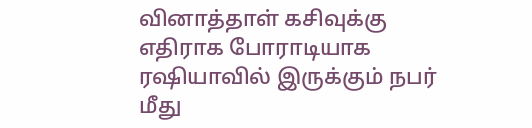வினாத்தாள் கசிவுக்கு எதிராக போராடியாக ரஷியாவில் இருக்கும் நபர் மீது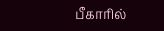பீகாரில்